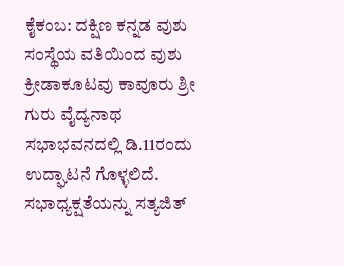ಕೈಕಂಬ: ದಕ್ಷಿಣ ಕನ್ನಡ ವುಶು ಸಂಸ್ಥೆಯ ವತಿಯಿಂದ ವುಶು ಕ್ರೀಡಾಕೂಟವು ಕಾವೂರು ಶ್ರೀ ಗುರು ವೈದ್ಯನಾಥ ಸಭಾಭವನದಲ್ಲಿ ಡಿ.11ರಂದು ಉದ್ಘಾಟನೆ ಗೊಳ್ಳಲಿದೆ.
ಸಭಾಧ್ಯಕ್ಷತೆಯನ್ನು ಸತ್ಯಜಿತ್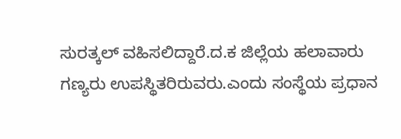ಸುರತ್ಕಲ್ ವಹಿಸಲಿದ್ದಾರೆ.ದ.ಕ ಜಿಲ್ಲೆಯ ಹಲಾವಾರು ಗಣ್ಯರು ಉಪಸ್ಥಿತರಿರುವರು.ಎಂದು ಸಂಸ್ಥೆಯ ಪ್ರಧಾನ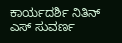ಕಾರ್ಯದರ್ಶಿ ನಿತಿನ್ ಎಸ್ ಸುವರ್ಣ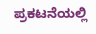ಪ್ರಕಟನೆಯಲ್ಲಿ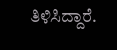ತಿಳಿಸಿದ್ದಾರೆ.